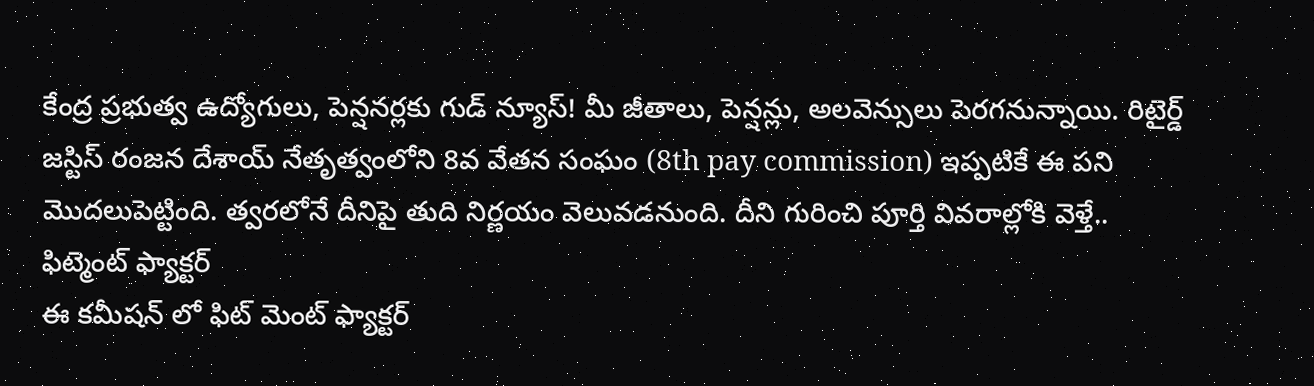కేంద్ర ప్రభుత్వ ఉద్యోగులు, పెన్షనర్లకు గుడ్ న్యూస్! మీ జీతాలు, పెన్షన్లు, అలవెన్సులు పెరగనున్నాయి. రిటైర్డ్ జస్టిస్ రంజన దేశాయ్ నేతృత్వంలోని 8వ వేతన సంఘం (8th pay commission) ఇప్పటికే ఈ పని మొదలుపెట్టింది. త్వరలోనే దీనిపై తుది నిర్ణయం వెలువడనుంది. దీని గురించి పూర్తి వివరాల్లోకి వెళ్తే..
ఫిట్మెంట్ ఫ్యాక్టర్
ఈ కమీషన్ లో ఫిట్ మెంట్ ఫ్యాక్టర్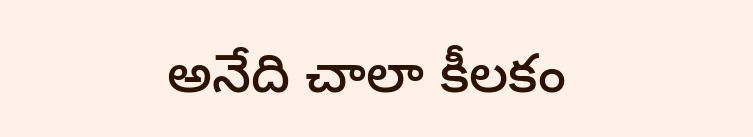అనేది చాలా కీలకం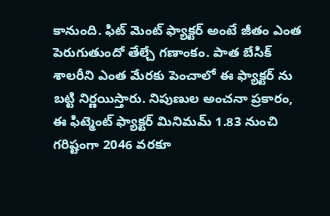కానుంది. ఫిట్ మెంట్ ఫ్యాక్టర్ అంటే జీతం ఎంత పెరుగుతుందో తేల్చే గణాంకం. పాత బేసిక్ శాలరీని ఎంత మేరకు పెంచాలో ఈ ఫ్యాక్టర్ ను బట్టి నిర్ణయిస్తారు. నిపుణుల అంచనా ప్రకారం, ఈ ఫిట్మెంట్ ఫ్యాక్టర్ మినిమమ్ 1.83 నుంచి గరిష్టంగా 2046 వరకూ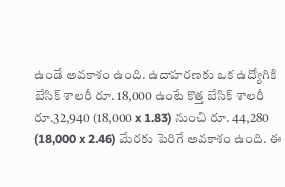ఉండే అవకాశం ఉంది. ఉదాహరణకు ఒక ఉద్యోగికి బేసిక్ శాలరీ రూ. 18,000 ఉంటే కొత్త బేసిక్ శాలరీ రూ.32,940 (18,000 x 1.83) నుంచి రూ. 44,280 (18,000 x 2.46) మేరకు పెరిగే అవకాశం ఉంది. ఈ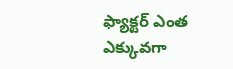ఫ్యాక్టర్ ఎంత ఎక్కువగా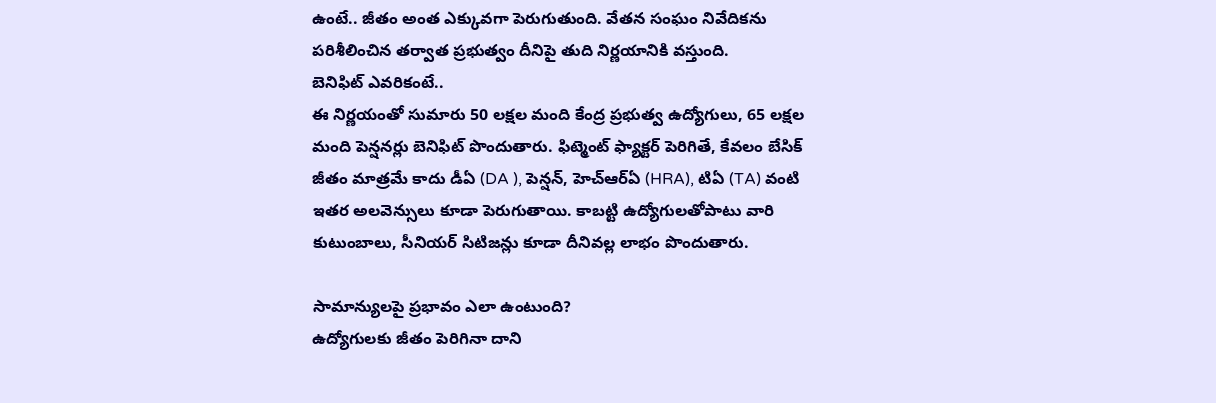ఉంటే.. జీతం అంత ఎక్కువగా పెరుగుతుంది. వేతన సంఘం నివేదికను పరిశీలించిన తర్వాత ప్రభుత్వం దీనిపై తుది నిర్ణయానికి వస్తుంది.
బెనిఫిట్ ఎవరికంటే..
ఈ నిర్ణయంతో సుమారు 50 లక్షల మంది కేంద్ర ప్రభుత్వ ఉద్యోగులు, 65 లక్షల మంది పెన్షనర్లు బెనిఫిట్ పొందుతారు. ఫిట్మెంట్ ఫ్యాక్టర్ పెరిగితే, కేవలం బేసిక్ జీతం మాత్రమే కాదు డీఏ (DA ), పెన్షన్, హెచ్ఆర్ఏ (HRA), టిఏ (TA) వంటి ఇతర అలవెన్సులు కూడా పెరుగుతాయి. కాబట్టి ఉద్యోగులతోపాటు వారి కుటుంబాలు, సీనియర్ సిటిజన్లు కూడా దీనివల్ల లాభం పొందుతారు.

సామాన్యులపై ప్రభావం ఎలా ఉంటుంది?
ఉద్యోగులకు జీతం పెరిగినా దాని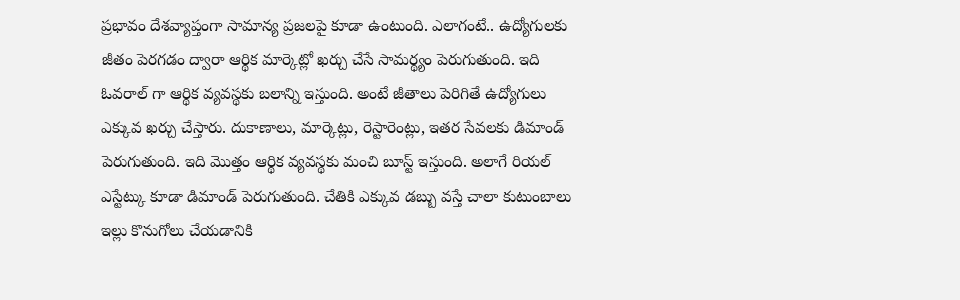ప్రభావం దేశవ్యాప్తంగా సామాన్య ప్రజలపై కూడా ఉంటుంది. ఎలాగంటే.. ఉద్యోగులకు జీతం పెరగడం ద్వారా ఆర్థిక మార్కెట్లో ఖర్చు చేసే సామర్థ్యం పెరుగుతుంది. ఇది ఓవరాల్ గా ఆర్థిక వ్యవస్థకు బలాన్ని ఇస్తుంది. అంటే జీతాలు పెరిగితే ఉద్యోగులు ఎక్కువ ఖర్చు చేస్తారు. దుకాణాలు, మార్కెట్లు, రెస్టారెంట్లు, ఇతర సేవలకు డిమాండ్ పెరుగుతుంది. ఇది మొత్తం ఆర్థిక వ్యవస్థకు మంచి బూస్ట్ ఇస్తుంది. అలాగే రియల్ ఎస్టేట్కు కూడా డిమాండ్ పెరుగుతుంది. చేతికి ఎక్కువ డబ్బు వస్తే చాలా కుటుంబాలు ఇల్లు కొనుగోలు చేయడానికి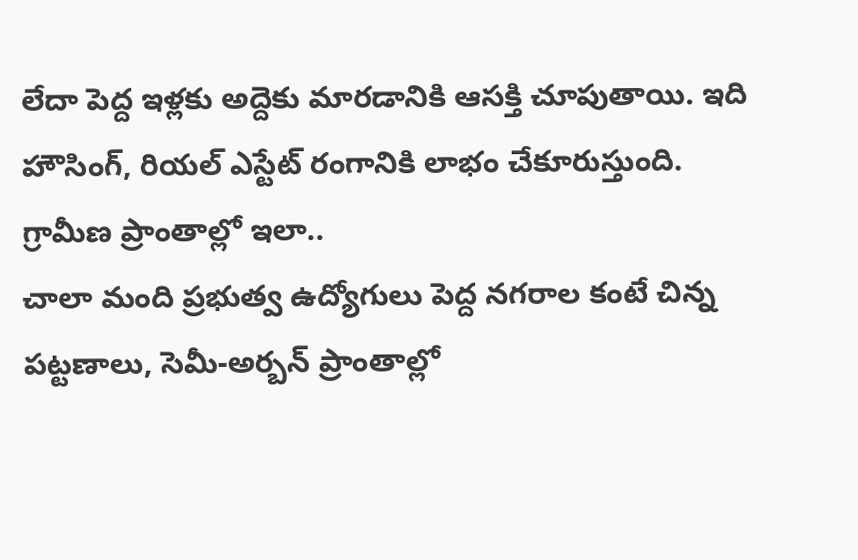లేదా పెద్ద ఇళ్లకు అద్దెకు మారడానికి ఆసక్తి చూపుతాయి. ఇది హౌసింగ్, రియల్ ఎస్టేట్ రంగానికి లాభం చేకూరుస్తుంది.
గ్రామీణ ప్రాంతాల్లో ఇలా..
చాలా మంది ప్రభుత్వ ఉద్యోగులు పెద్ద నగరాల కంటే చిన్న పట్టణాలు, సెమీ-అర్బన్ ప్రాంతాల్లో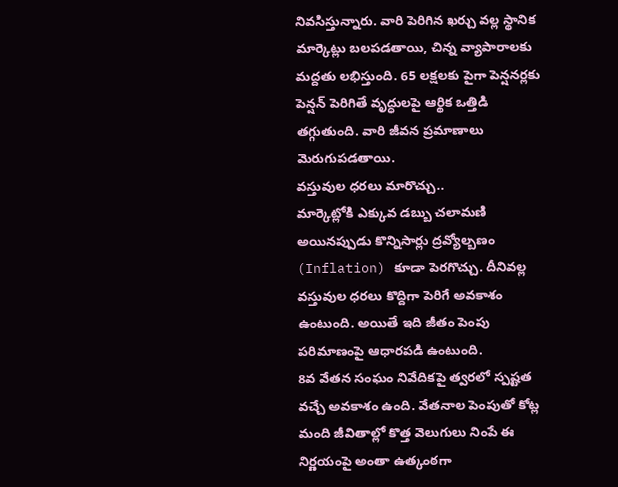నివసిస్తున్నారు. వారి పెరిగిన ఖర్చు వల్ల స్థానిక మార్కెట్లు బలపడతాయి, చిన్న వ్యాపారాలకు మద్దతు లభిస్తుంది. 65 లక్షలకు పైగా పెన్షనర్లకు పెన్షన్ పెరిగితే వృద్ధులపై ఆర్థిక ఒత్తిడి తగ్గుతుంది. వారి జీవన ప్రమాణాలు మెరుగుపడతాయి.
వస్తువుల ధరలు మారొచ్చు..
మార్కెట్లోకి ఎక్కువ డబ్బు చలామణి అయినప్పుడు కొన్నిసార్లు ద్రవ్యోల్బణం (Inflation) కూడా పెరగొచ్చు. దీనివల్ల వస్తువుల ధరలు కొద్దిగా పెరిగే అవకాశం ఉంటుంది. అయితే ఇది జీతం పెంపు పరిమాణంపై ఆధారపడి ఉంటుంది.
8వ వేతన సంఘం నివేదికపై త్వరలో స్పష్టత వచ్చే అవకాశం ఉంది. వేతనాల పెంపుతో కోట్ల మంది జీవితాల్లో కొత్త వెలుగులు నింపే ఈ నిర్ణయంపై అంతా ఉత్కంఠగా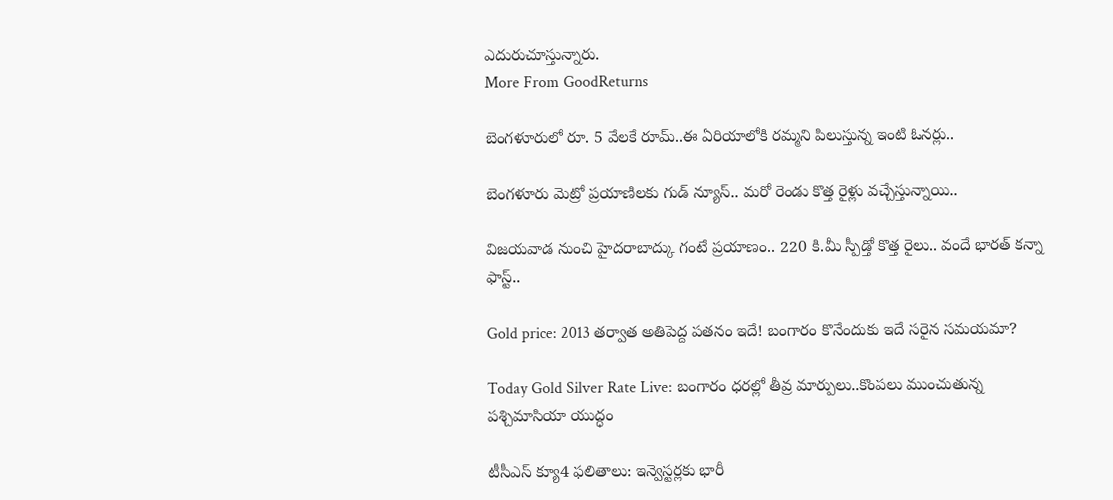ఎదురుచూస్తున్నారు.
More From GoodReturns

బెంగళూరులో రూ. 5 వేలకే రూమ్..ఈ ఏరియాలోకి రమ్మని పిలుస్తున్న ఇంటి ఓనర్లు..

బెంగళూరు మెట్రో ప్రయాణిలకు గుడ్ న్యూస్.. మరో రెండు కొత్త రైళ్లు వచ్చేస్తున్నాయి..

విజయవాడ నుంచి హైదరాబాద్కు గంటే ప్రయాణం.. 220 కి.మీ స్పీడ్తో కొత్త రైలు.. వందే భారత్ కన్నా ఫాస్ట్..

Gold price: 2013 తర్వాత అతిపెద్ద పతనం ఇదే! బంగారం కొనేందుకు ఇదే సరైన సమయమా?

Today Gold Silver Rate Live: బంగారం ధరల్లో తీవ్ర మార్పులు..కొంపలు ముంచుతున్న పశ్చిమాసియా యుద్ధం

టీసీఎస్ క్యూ4 ఫలితాలు: ఇన్వెస్టర్లకు భారీ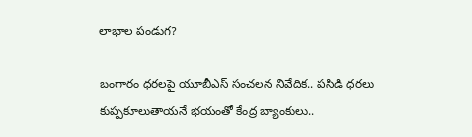లాభాల పండుగ?

బంగారం ధరలపై యూబీఎస్ సంచలన నివేదిక.. పసిడి ధరలు కుప్పకూలుతాయనే భయంతో కేంద్ర బ్యాంకులు..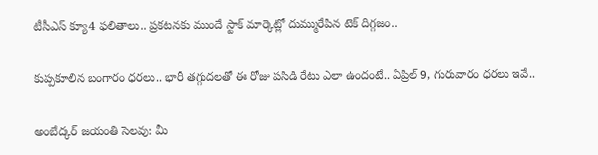టీసీఎస్ క్యూ4 ఫలితాలు.. ప్రకటనకు ముందే స్టాక్ మార్కెట్లో దుమ్మురేపిన టెక్ దిగ్గజం..

కుప్పకూలిన బంగారం ధరలు.. భారీ తగ్గుదలతో ఈ రోజు పసిడి రేటు ఎలా ఉందంటే.. ఏప్రిల్ 9, గురువారం ధరలు ఇవే..

అంబేద్కర్ జయంతి సెలవు: మీ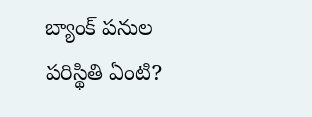బ్యాంక్ పనుల పరిస్థితి ఏంటి?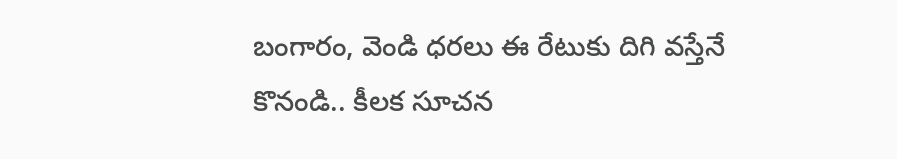బంగారం, వెండి ధరలు ఈ రేటుకు దిగి వస్తేనే కొనండి.. కీలక సూచన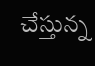చేస్తున్న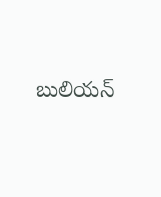బులియన్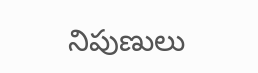నిపుణులు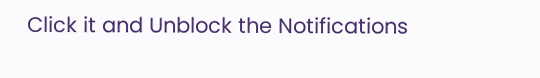Click it and Unblock the Notifications